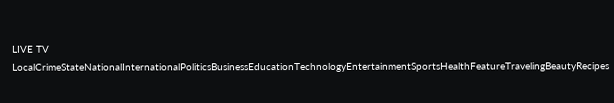LIVE TV LocalCrimeStateNationalInternationalPoliticsBusinessEducationTechnologyEntertainmentSportsHealthFeatureTravelingBeautyRecipes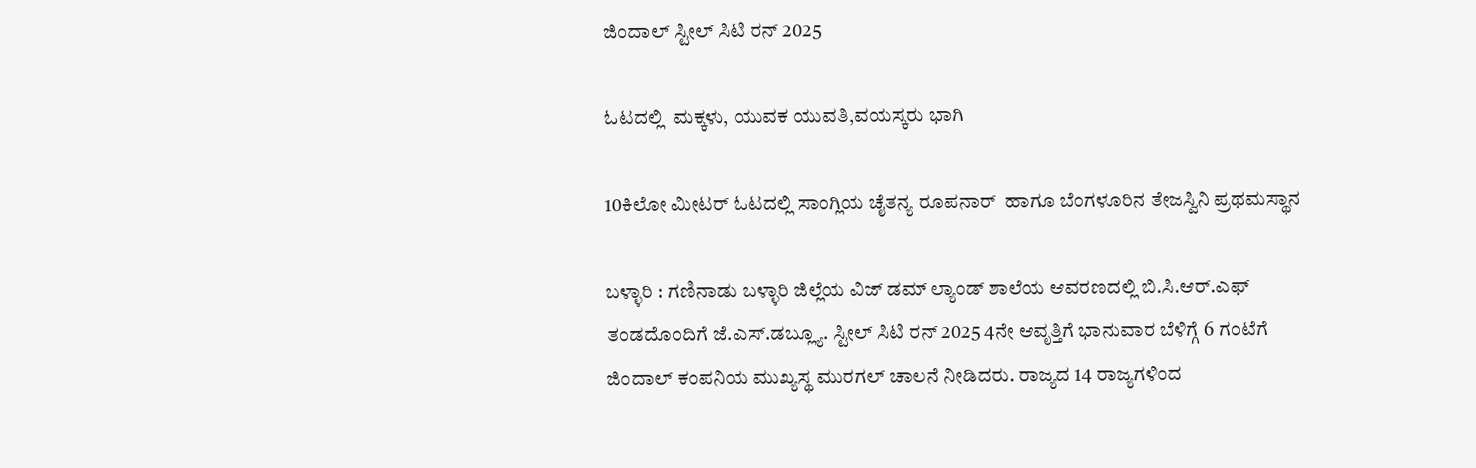ಜಿಂದಾಲ್ ಸ್ಟೀಲ್ ಸಿಟಿ ರನ್ 2025

ಓಟದಲ್ಲಿ  ಮಕ್ಕಳು, ಯುವಕ ಯುವತಿ,ವಯಸ್ಕರು ಭಾಗಿ

10ಕಿಲೋ ಮೀಟರ್ ಓಟದಲ್ಲಿ ಸಾಂಗ್ಲಿಯ ಚೈತನ್ಯ ರೂಪನಾರ್  ಹಾಗೂ ಬೆಂಗಳೂರಿನ ತೇಜಸ್ವಿನಿ ಪ್ರಥಮಸ್ಥಾನ

ಬಳ್ಳಾರಿ : ಗಣಿನಾಡು ಬಳ್ಳಾರಿ ಜಿಲ್ಲೆಯ ವಿಜ್ ಡಮ್ ಲ್ಯಾಂಡ್ ಶಾಲೆಯ ಆವರಣದಲ್ಲಿ ಬಿ.ಸಿ.ಆರ್.ಎಫ್ ತಂಡದೊಂದಿಗೆ ಜೆ.ಎಸ್.ಡಬ್ಲ್ಯೂ. ಸ್ಟೀಲ್ ಸಿಟಿ ರನ್ 2025 4ನೇ ಆವೃತ್ತಿಗೆ ಭಾನುವಾರ ಬೆಳಿಗ್ಗೆ 6 ಗಂಟೆಗೆ ಜಿಂದಾಲ್ ಕಂಪನಿಯ ಮುಖ್ಯಸ್ಥ ಮುರಗಲ್ ಚಾಲನೆ ನೀಡಿದರು. ರಾಜ್ಯದ 14 ರಾಜ್ಯಗಳಿಂದ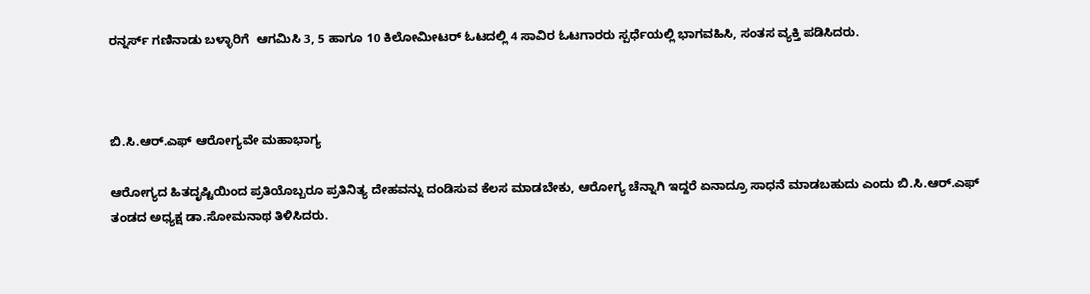ರನ್ನರ್ಸ್ ಗಣಿನಾಡು ಬಳ್ಳಾರಿಗೆ  ಆಗಮಿಸಿ 3, 5 ಹಾಗೂ 10 ಕಿಲೋ‌ಮೀಟರ್ ಓಟದಲ್ಲಿ 4 ಸಾವಿರ ಓಟಗಾರರು ಸ್ಪರ್ಧೆಯಲ್ಲಿ ಭಾಗವಹಿಸಿ, ಸಂತಸ ವ್ಯಕ್ತಿ ಪಡಿಸಿದರು.



ಬಿ.ಸಿ.ಆರ್.ಎಫ್ ಆರೋಗ್ಯವೇ ಮಹಾಭಾಗ್ಯ

ಆರೋಗ್ಯದ ಹಿತದೃಷ್ಟಿಯಿಂದ ಪ್ರತಿಯೊಬ್ಬರೂ ಪ್ರತಿನಿತ್ಯ ದೇಹವನ್ನು ದಂಡಿಸುವ ಕೆಲಸ ಮಾಡಬೇಕು, ಆರೋಗ್ಯ ಚೆನ್ನಾಗಿ ಇದ್ದರೆ ಏನಾದ್ರೂ ಸಾಧನೆ ಮಾಡಬಹುದು ಎಂದು ಬಿ.ಸಿ.ಆರ್.ಎಫ್ ತಂಡದ ಅಧ್ಯಕ್ಷ ಡಾ.ಸೋಮನಾಥ ತಿಳಿಸಿದರು.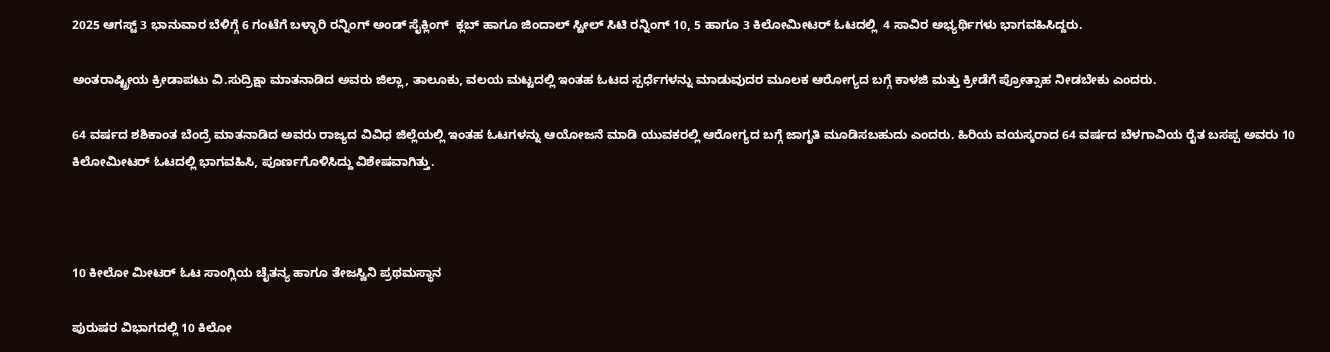2025 ಆಗಸ್ಟ್ 3 ಭಾನುವಾರ ಬೆಳಿಗ್ಗೆ 6 ಗಂಟೆಗೆ ಬಳ್ಳಾರಿ ರನ್ನಿಂಗ್ ಅಂಡ್ ಸೈಕ್ಲಿಂಗ್  ಕ್ಲಬ್ ಹಾಗೂ ಜಿಂದಾಲ್ ಸ್ಟೀಲ್ ಸಿಟಿ ರನ್ನಿಂಗ್ 10, 5 ಹಾಗೂ 3 ಕಿಲೋಮೀಟರ್ ಓಟದಲ್ಲಿ  4 ಸಾವಿರ ಅಭ್ಯರ್ಥಿಗಳು ಭಾಗವಹಿಸಿದ್ದರು.

ಅಂತರಾಷ್ಟ್ರೀಯ ಕ್ರೀಡಾಪಟು ವಿ‌.ಸುದ್ರಿಕ್ಷಾ ಮಾತನಾಡಿದ ಅವರು ಜಿಲ್ಲಾ, ತಾಲೂಕು, ವಲಯ ಮಟ್ಟದಲ್ಲಿ ಇಂತಹ ಓಟದ ಸ್ಪರ್ಧೆಗಳನ್ನು ಮಾಡುವುದರ ಮೂಲಕ ಆರೋಗ್ಯದ ಬಗ್ಗೆ ಕಾಳಜಿ ಮತ್ತು ಕ್ರೀಡೆಗೆ ಪ್ರೋತ್ಸಾಹ ನೀಡಬೇಕು ಎಂದರು.

64 ವರ್ಷದ ಶಶಿಕಾಂತ ಬೆಂದ್ರೆ ಮಾತನಾಡಿದ ಅವರು ರಾಜ್ಯದ ವಿವಿಧ ಜಿಲ್ಲೆಯಲ್ಲಿ ಇಂತಹ ಓಟಗಳನ್ನು ಆಯೋಜನೆ ಮಾಡಿ ಯುವಕರಲ್ಲಿ ಆರೋಗ್ಯದ ಬಗ್ಗೆ ಜಾಗೃತಿ ಮೂಡಿಸಬಹುದು ಎಂದರು. ಹಿರಿಯ ವಯಸ್ಕರಾದ 64 ವರ್ಷದ ಬೆಳಗಾವಿಯ ರೈತ ಬಸಪ್ಪ ಅವರು 10 ಕಿಲೋಮೀಟರ್ ಓಟದಲ್ಲಿ ಭಾಗವಹಿಸಿ, ಪೂರ್ಣಗೊಳಿಸಿದ್ದು ವಿಶೇಷವಾಗಿತ್ತು.



10 ಕೀಲೋ ಮೀಟರ್ ಓಟ ಸಾಂಗ್ಲಿಯ ಚೈತನ್ಯ ಹಾಗೂ ತೇಜಸ್ವಿನಿ ಪ್ರಥಮಸ್ಥಾನ

ಪುರುಷರ ವಿಭಾಗದಲ್ಲಿ 10 ಕಿಲೋ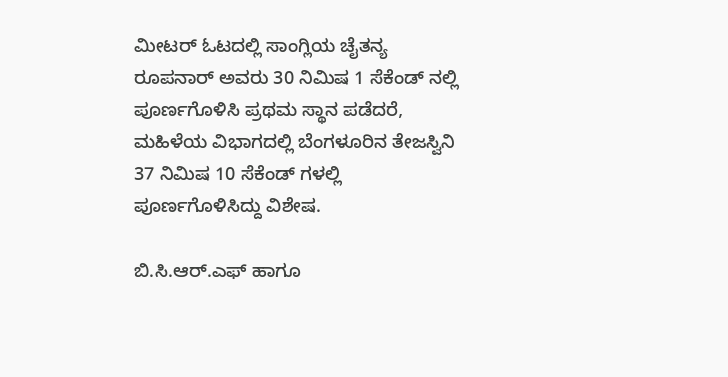ಮೀಟರ್ ಓಟದಲ್ಲಿ ಸಾಂಗ್ಲಿಯ ಚೈತನ್ಯ ರೂಪನಾರ್ ಅವರು 30 ನಿಮಿಷ 1 ಸೆಕೆಂಡ್ ನಲ್ಲಿ ಪೂರ್ಣಗೊಳಿಸಿ ಪ್ರಥಮ ಸ್ಥಾನ ಪಡೆದರೆ, ಮಹಿಳೆಯ ವಿಭಾಗದಲ್ಲಿ ಬೆಂಗಳೂರಿನ ತೇಜಸ್ವಿನಿ 37 ನಿಮಿಷ 10 ಸೆಕೆಂಡ್ ಗಳಲ್ಲಿ ಪೂರ್ಣಗೊಳಿಸಿದ್ದು ವಿಶೇಷ.

ಬಿ.ಸಿ.ಆರ್.ಎಫ್ ಹಾಗೂ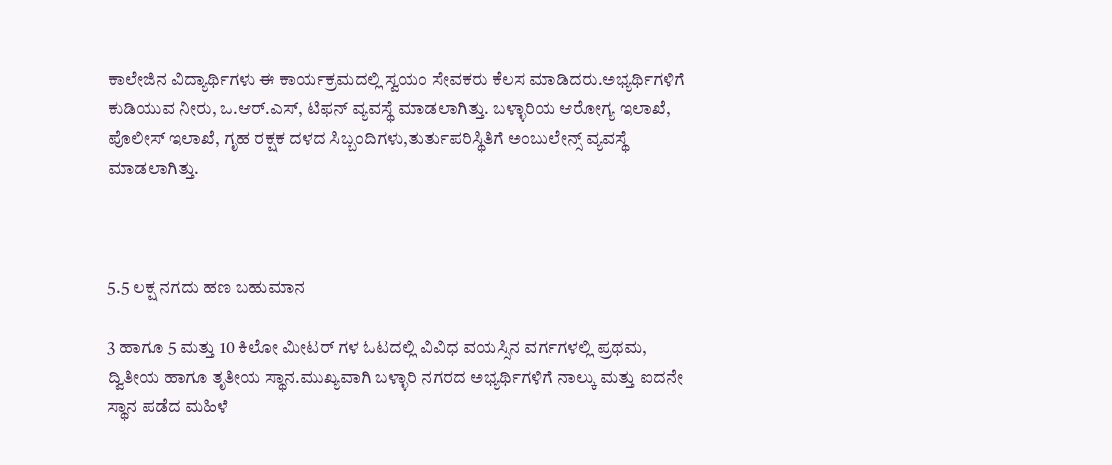ಕಾಲೇಜಿನ ವಿದ್ಯಾರ್ಥಿಗಳು ಈ ಕಾರ್ಯಕ್ರಮದಲ್ಲಿ ಸ್ವಯಂ ಸೇವಕರು ಕೆಲಸ ಮಾಡಿದರು.ಅಭ್ಯರ್ಥಿಗಳಿಗೆ ಕುಡಿಯುವ ನೀರು, ಒ.ಆರ್.ಎಸ್, ಟಿಫನ್ ವ್ಯವಸ್ಥೆ ಮಾಡಲಾಗಿತ್ತು. ಬಳ್ಳಾರಿಯ ಆರೋಗ್ಯ ಇಲಾಖೆ, ಪೊಲೀಸ್ ಇಲಾಖೆ, ಗೃಹ ರಕ್ಷಕ ದಳದ ಸಿಬ್ಬಂದಿಗಳು,ತುರ್ತುಪರಿಸ್ಥಿತಿಗೆ ಅಂಬುಲೇನ್ಸ್ ವ್ಯವಸ್ಥೆ ಮಾಡಲಾಗಿತ್ತು.



5.5 ಲಕ್ಷ ನಗದು ಹಣ ಬಹುಮಾನ

3 ಹಾಗೂ 5 ಮತ್ತು 10 ಕಿಲೋ ಮೀಟರ್ ಗಳ ಓಟದಲ್ಲಿ ವಿವಿಧ ವಯಸ್ಸಿನ ವರ್ಗಗಳಲ್ಲಿ ಪ್ರಥಮ, ದ್ವಿತೀಯ ಹಾಗೂ ತೃತೀಯ ಸ್ಥಾನ.ಮುಖ್ಯವಾಗಿ ಬಳ್ಳಾರಿ ನಗರದ ಅಭ್ಯರ್ಥಿಗಳಿಗೆ ನಾಲ್ಕು ಮತ್ತು ಐದನೇ ಸ್ಥಾನ ಪಡೆದ ಮಹಿಳೆ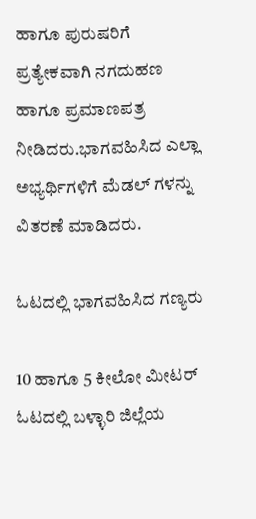ಹಾಗೂ ಪುರುಷರಿಗೆ ಪ್ರತ್ಯೇಕವಾಗಿ ನಗದುಹಣ ಹಾಗೂ ಪ್ರಮಾಣಪತ್ರ ನೀಡಿದರು‌.ಭಾಗವಹಿಸಿದ ಎಲ್ಲಾ ಅಭ್ಯರ್ಥಿಗಳಿಗೆ ಮೆಡಲ್ ಗಳನ್ನು ವಿತರಣೆ ಮಾಡಿದರು.

ಓಟದಲ್ಲಿ ಭಾಗವಹಿಸಿದ ಗಣ್ಯರು

10 ಹಾಗೂ 5 ಕೀಲೋ ಮೀಟರ್ ಓಟದಲ್ಲಿ ಬಳ್ಳಾರಿ ಜಿಲ್ಲೆಯ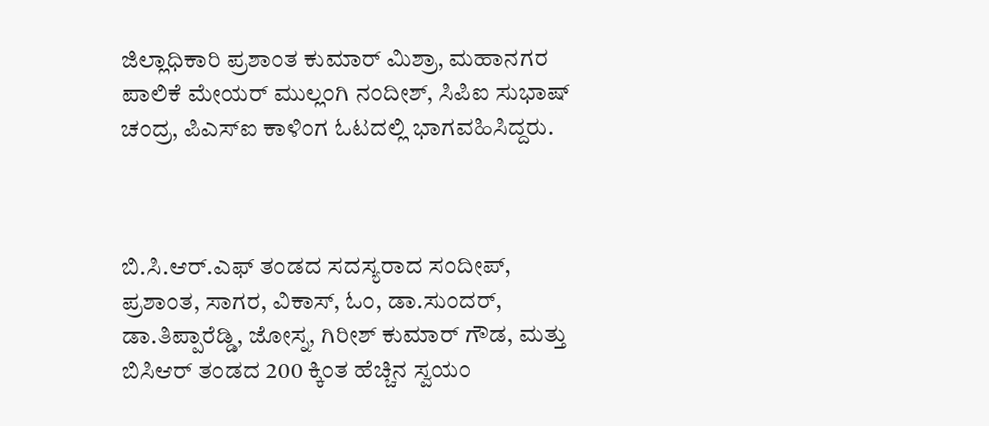ಜಿಲ್ಲಾಧಿಕಾರಿ ಪ್ರಶಾಂತ ಕುಮಾರ್ ಮಿಶ್ರಾ, ಮಹಾನಗರ ಪಾಲಿಕೆ ಮೇಯರ್ ಮುಲ್ಲಂಗಿ ನಂದೀಶ್, ಸಿಪಿಐ ಸುಭಾಷ್ ಚಂದ್ರ, ಪಿಎಸ್ಐ ಕಾಳಿಂಗ ಓಟದಲ್ಲಿ ಭಾಗವಹಿಸಿದ್ದರು.



ಬಿ.ಸಿ.ಆರ್.ಎಫ್ ತಂಡದ ಸದಸ್ಯರಾದ ಸಂದೀಪ್, ಪ್ರಶಾಂತ, ಸಾಗರ, ವಿಕಾಸ್, ಓಂ, ಡಾ.ಸುಂದರ್, ಡಾ.ತಿಪ್ಪಾರೆಡ್ಡಿ, ಜೋಸ್ನ, ಗಿರೀಶ್ ಕುಮಾರ್ ಗೌಡ, ಮತ್ತು ಬಿಸಿಆರ್ ತಂಡದ 200 ಕ್ಕಿಂತ ಹೆಚ್ಚಿನ ಸ್ವಯಂ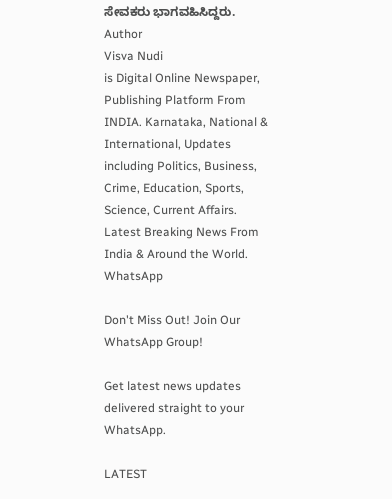ಸೇವಕರು‌ ಭಾಗವಹಿಸಿದ್ದರು.
Author
Visva Nudi
is Digital Online Newspaper, Publishing Platform From INDIA. Karnataka, National & International, Updates including Politics, Business, Crime, Education, Sports, Science, Current Affairs. Latest Breaking News From India & Around the World.
WhatsApp

Don't Miss Out! Join Our WhatsApp Group!

Get latest news updates delivered straight to your WhatsApp.

LATEST